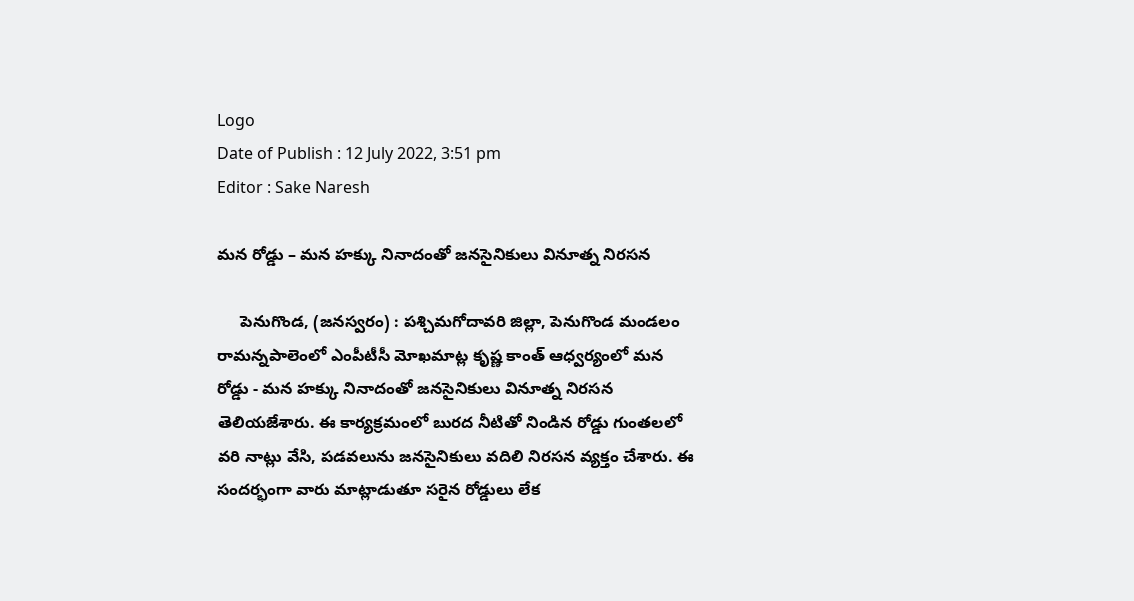Logo
Date of Publish : 12 July 2022, 3:51 pm
Editor : Sake Naresh

మన రోడ్డు – మన హక్కు నినాదంతో జనసైనికులు వినూత్న నిరసన

     పెనుగొండ, (జనస్వరం) : పశ్చిమగోదావరి జిల్లా, పెనుగొండ మండలం రామన్నపాలెంలో ఎంపీటీసీ మోఖమాట్ల కృష్ణ కాంత్ ఆధ్వర్యంలో మన రోడ్డు - మన హక్కు నినాదంతో జనసైనికులు వినూత్న నిరసన తెలియజేశారు. ఈ కార్యక్రమంలో బురద నీటితో నిండిన రోడ్డు గుంతలలో వరి నాట్లు వేసి, పడవలును జనసైనికులు వదిలి నిరసన వ్యక్తం చేశారు. ఈ సందర్భంగా వారు మాట్లాడుతూ సరైన రోడ్డులు లేక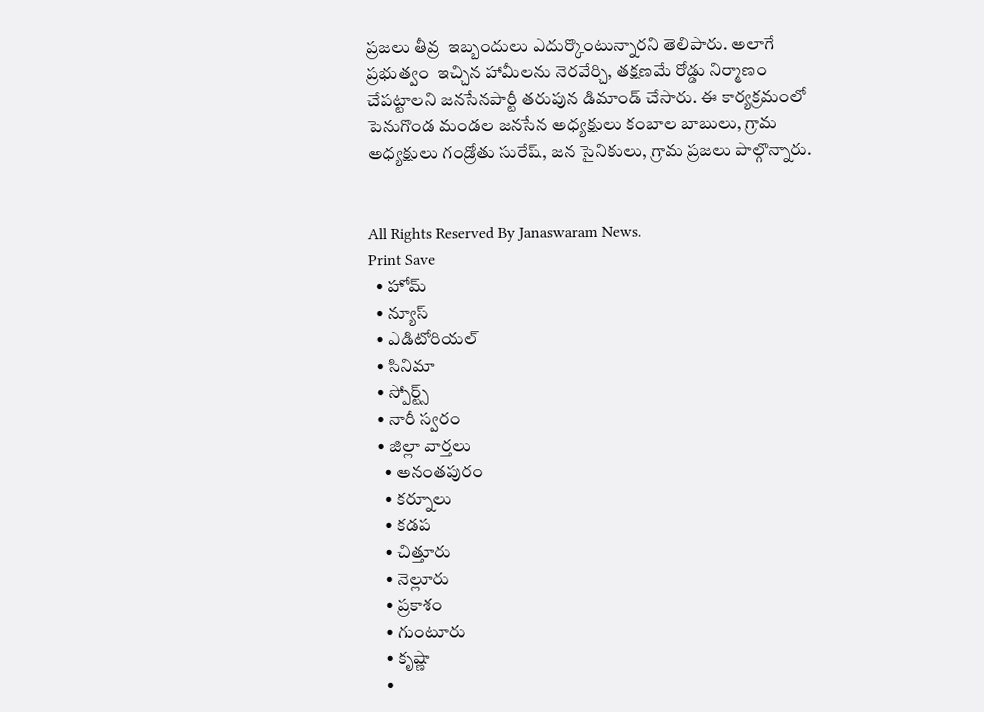ప్రజలు తీవ్ర  ఇబ్బందులు ఎదుర్కొంటున్నారని తెలిపారు. అలాగే ప్రభుత్వం  ఇచ్చిన హామీలను నెరవేర్చి, తక్షణమే రోడ్డు నిర్మాణం చేపట్టాలని జనసేనపార్టీ తరుపున డిమాండ్ చేసారు. ఈ కార్యక్రమంలో పెనుగొండ మండల జనసేన అధ్యక్షులు కంబాల బాబులు, గ్రామ అధ్యక్షులు గండ్రోతు సురేష్, జన సైనికులు, గ్రామ ప్రజలు పాల్గొన్నారు.


All Rights Reserved By Janaswaram News.
Print Save
  • హోమ్
  • న్యూస్
  • ఎడిటోరియల్
  • సినిమా
  • స్పోర్ట్స్
  • నారీ స్వరం
  • జిల్లా వార్తలు
    • అనంతపురం
    • కర్నూలు
    • కడప
    • చిత్తూరు
    • నెల్లూరు
    • ప్రకాశం
    • గుంటూరు
    • కృష్ణా
    •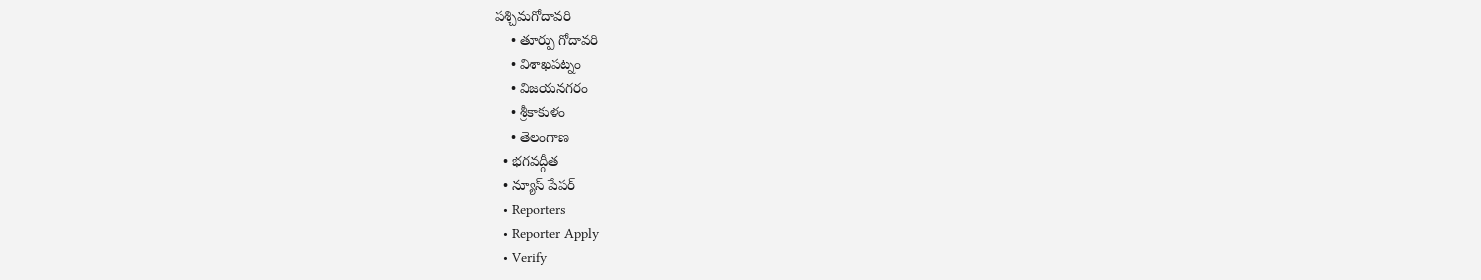పశ్చిమగోదావరి
    • తూర్పు గోదావరి
    • విశాఖపట్నం
    • విజయనగరం
    • శ్రీకాకుళం
    • తెలంగాణ
  • భగవద్గీత
  • న్యూస్ పేపర్
  • Reporters
  • Reporter Apply
  • Verify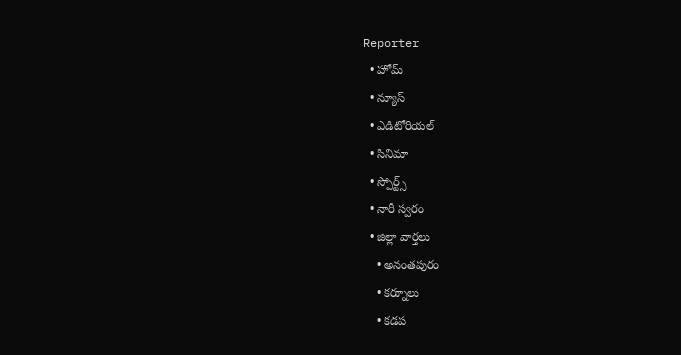Reporter
  • హోమ్
  • న్యూస్
  • ఎడిటోరియల్
  • సినిమా
  • స్పోర్ట్స్
  • నారీ స్వరం
  • జిల్లా వార్తలు
    • అనంతపురం
    • కర్నూలు
    • కడప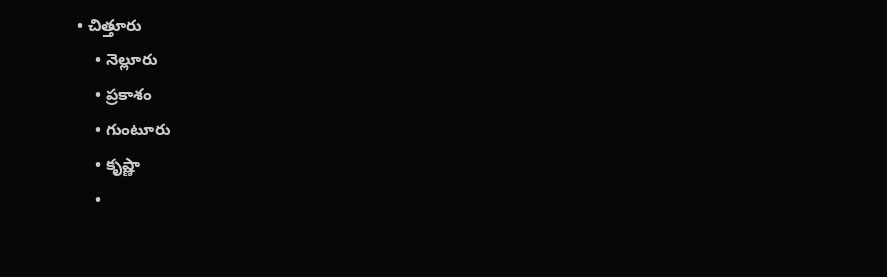• చిత్తూరు
    • నెల్లూరు
    • ప్రకాశం
    • గుంటూరు
    • కృష్ణా
    •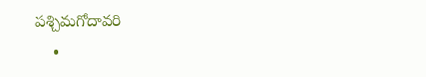పశ్చిమగోదావరి
    •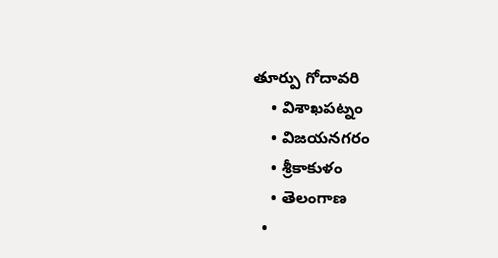తూర్పు గోదావరి
    • విశాఖపట్నం
    • విజయనగరం
    • శ్రీకాకుళం
    • తెలంగాణ
  •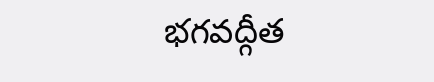భగవద్గీత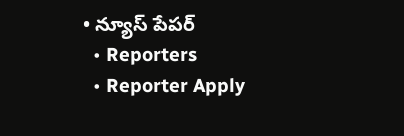• న్యూస్ పేపర్
  • Reporters
  • Reporter Apply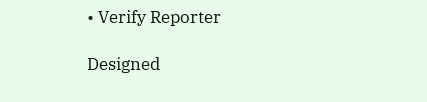• Verify Reporter

Designed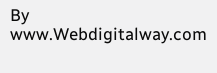By www.Webdigitalway.com